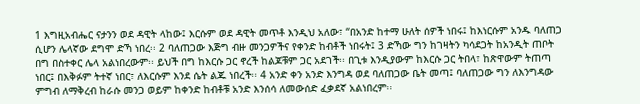1 እግዚአብሔር ናታንን ወደ ዳዊት ላከው፤ እርሱም ወደ ዳዊት መጥቶ እንዲህ አለው፣ “በአንድ ከተማ ሁለት ሰዎች ነበሩ፤ ከእነርሱም አንዱ ባለጠጋ ሲሆን ሌላኛው ደግሞ ድኻ ነበረ፡፡ 2 ባለጠጋው እጅግ ብዙ መንጋዎችና የቀንድ ከብቶች ነበሩት፤ 3 ድኻው ግን ከገዛትን ካሳደጋት ከአንዲት ጠቦት በግ በስተቀር ሌላ አልነበረውም፡፡ ይህች በግ ከእርሱ ጋር ኖረች ከልጆቹም ጋር አደገች፡፡ በጊቱ እንዲያውም ከእርሱ ጋር ትበላ፣ ከጽዋውም ትጠጣ ነበር፤ በእቅፉም ትተኛ ነበር፣ ለእርሱም እንደ ሴት ልጁ ነበረች፡፡ 4 አንድ ቀን አንድ እንግዳ ወደ ባለጠጋው ቤት መጣ፤ ባለጠጋው ግን ለእንግዳው ምግብ ለማቅረብ ከራሱ መንጋ ወይም ከቀንድ ከብቶቹ አንድ እንሰሳ ለመውሰድ ፈቃደኛ አልነበረም፡፡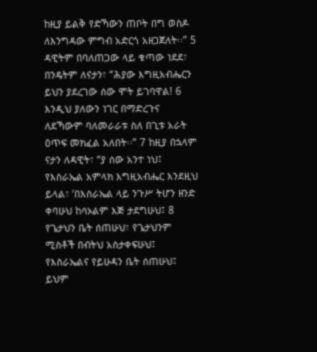ከዚያ ይልቅ የድኻውን ጠቦት በግ ወስዶ ለእንግዳው ምግብ አድርጎ አዘጋጀለት፡፡” 5 ዳዊትም በባለጠጋው ላይ ቁጣው ነደደ፣ በንዴትም ለናታን፣ “ሕያው እግዚአብሔርን ይህን ያደረገው ሰው ሞት ይገባዋል! 6 እንዲህ ያለውን ነገር በማድረጉና ለደኻውም ባለመራራቱ ስለ በጊቱ አራት ዕጥፍ መክፈል አለበት፡፡” 7 ከዚያ በኋላም ናታን ለዳዊት፣ “ያ ሰው አንተ ነህ፤ የእስራኤል አምላክ እግዚአብሔር እንደዚህ ይላል፣ ‘በእስራኤል ላይ ንጉሥ ትሆን ዘንድ ቀባሁህ ከሳኦልም እጅ ታደግሁህ፤ 8 የጌታህን ቤት ሰጠሁህ፣ የጌታህንም ሚስቶች በብትህ አስታቀፍሁህ፤ የእስራኤልና የይሁዳን ቤት ሰጠሁህ፤ ይህም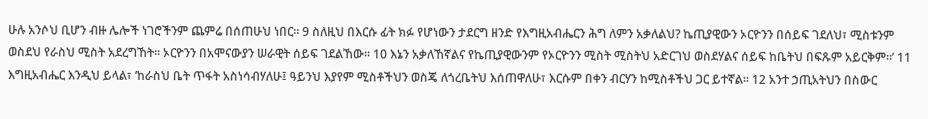ሁሉ አንሶህ ቢሆን ብዙ ሌሎች ነገሮችንም ጨምሬ በሰጠሁህ ነበር፡፡ 9 ስለዚህ በእርሱ ፊት ክፉ የሆነውን ታደርግ ዘንድ የእግዚአብሔርን ሕግ ለምን አቃለልህ? ኬጢያዊውን ኦርዮንን በሰይፍ ገደለህ፣ ሚስቱንም ወስደህ የራስህ ሚስት አደረግኸት፡፡ ኦርዮንን በአሞናውያን ሠራዊት ሰይፍ ገደልኸው፡፡ 10 እኔን አቃለኸኛልና የኬጢያዊውንም የኦርዮንን ሚስት ሚስትህ አድርገህ ወስደሃልና ሰይፍ ከቤትህ በፍጹም አይርቅም፡፡’ 11 እግዚአብሔር እንዲህ ይላል፣ ‘ከራስህ ቤት ጥፋት አስነሳብሃለሁ፤ ዓይንህ እያየም ሚስቶችህን ወስጄ ለጎረቤትህ እሰጠዋለሁ፣ እርሱም በቀን ብርሃን ከሚስቶችህ ጋር ይተኛል፡፡ 12 አንተ ኃጢአትህን በስውር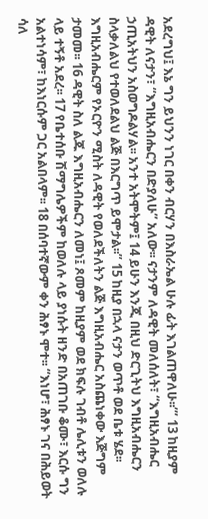አደረግህ፤ እኔ ግን ይህንን ነገር በቀን ብርሃን በእስራኤል ሁሉ ፊት እገልጠዋለሁ፡፡’” 13 ከዚያም ዳዊት ለናታን፣ “እግዚአብሔርን በድያለሁ” አለው፡፡ ናታንም ለዳዊት መለሰለት፣ “እግዚአብሔር ኃጢአትህን አስወግዶልሃል፡፡ አንተ አትሞትም፤ 14 ይሁን እንጂ በዚህ ድርጊትህ እግዚአብሔርን ስላቃለልህ የተወለደልህ ልጅ በእርግጥ ይሞታል፡፡” 15 ከዚያ በኋላ ናታን ወጥቶ ወደ ቤቱ ሄደ፡፡ እግዚአብሔርም የኦርዮን ሚስት ለዳዊት የወለደችለትን ልጅ እግዚአብሔር አስጨነቀው እጅግም ታመመ፡፡ 16 ዳዊት ስለ ልጁ እግዚአብሔርን ለመነ፤ ጾመም ከዚያም ወደ ክፍሉ ገብቶ ሌሊቱን ወለሉ ላይ ተኝቶ አደረ፡፡ 17 የቤተሰቡ ሽማግሌዎችም ከወለሉ ላይ ያነሱት ዘንድ በአጠገቡ ቆሙ፣ እርሱ ግን አልተነሳም፣ ከእነርሱም ጋር አልበላም፡፡ 18 በሰባተኛውም ቀን ሕፃኑ ሞተ፡፡ “እነሆ፣ ሕፃኑ ገና በሕይወት ሳለ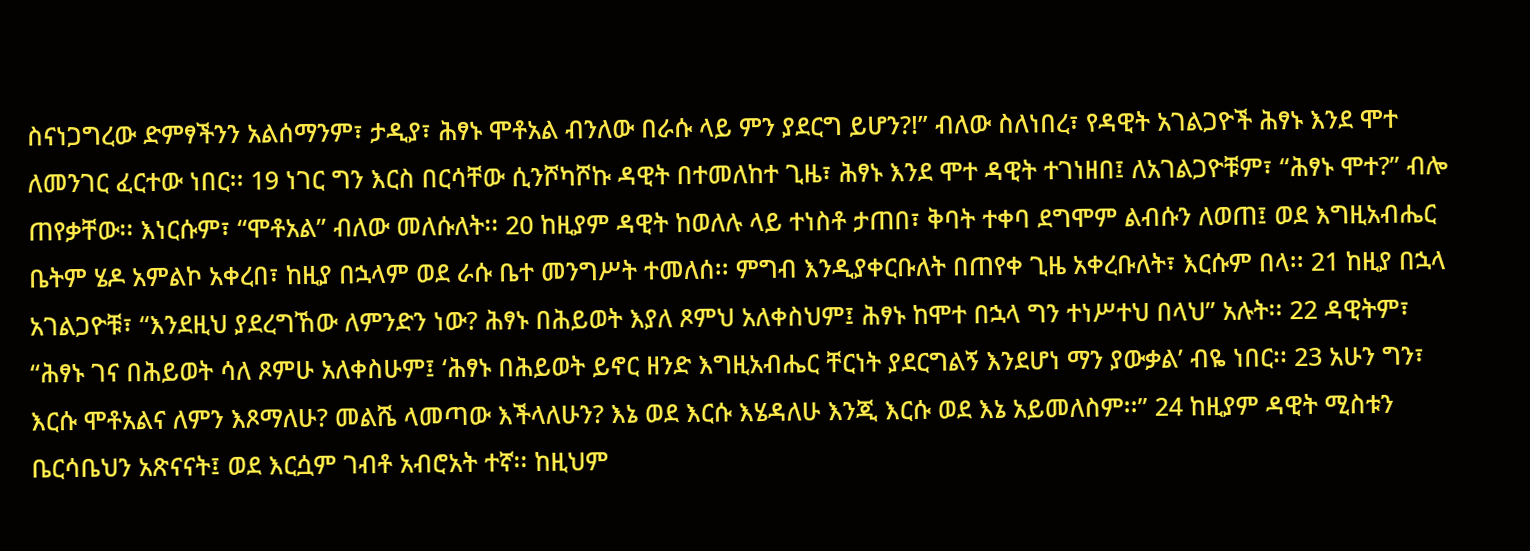ስናነጋግረው ድምፃችንን አልሰማንም፣ ታዲያ፣ ሕፃኑ ሞቶአል ብንለው በራሱ ላይ ምን ያደርግ ይሆን?!” ብለው ስለነበረ፣ የዳዊት አገልጋዮች ሕፃኑ እንደ ሞተ ለመንገር ፈርተው ነበር፡፡ 19 ነገር ግን እርስ በርሳቸው ሲንሾካሾኩ ዳዊት በተመለከተ ጊዜ፣ ሕፃኑ እንደ ሞተ ዳዊት ተገነዘበ፤ ለአገልጋዮቹም፣ “ሕፃኑ ሞተ?” ብሎ ጠየቃቸው፡፡ እነርሱም፣ “ሞቶአል” ብለው መለሱለት፡፡ 20 ከዚያም ዳዊት ከወለሉ ላይ ተነስቶ ታጠበ፣ ቅባት ተቀባ ደግሞም ልብሱን ለወጠ፤ ወደ እግዚአብሔር ቤትም ሄዶ አምልኮ አቀረበ፣ ከዚያ በኋላም ወደ ራሱ ቤተ መንግሥት ተመለሰ፡፡ ምግብ እንዲያቀርቡለት በጠየቀ ጊዜ አቀረቡለት፣ እርሱም በላ፡፡ 21 ከዚያ በኋላ አገልጋዮቹ፣ “እንደዚህ ያደረግኸው ለምንድን ነው? ሕፃኑ በሕይወት እያለ ጾምህ አለቀስህም፤ ሕፃኑ ከሞተ በኋላ ግን ተነሥተህ በላህ” አሉት፡፡ 22 ዳዊትም፣ “ሕፃኑ ገና በሕይወት ሳለ ጾምሁ አለቀስሁም፤ ‘ሕፃኑ በሕይወት ይኖር ዘንድ እግዚአብሔር ቸርነት ያደርግልኝ እንደሆነ ማን ያውቃል’ ብዬ ነበር፡፡ 23 አሁን ግን፣ እርሱ ሞቶአልና ለምን እጾማለሁ? መልሼ ላመጣው እችላለሁን? እኔ ወደ እርሱ እሄዳለሁ እንጂ እርሱ ወደ እኔ አይመለስም፡፡” 24 ከዚያም ዳዊት ሚስቱን ቤርሳቤህን አጽናናት፤ ወደ እርሷም ገብቶ አብሮአት ተኛ፡፡ ከዚህም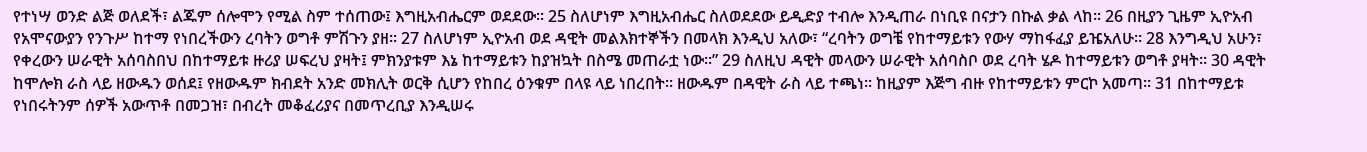የተነሣ ወንድ ልጅ ወለደች፣ ልጁም ሰሎሞን የሚል ስም ተሰጠው፤ እግዚአብሔርም ወደደው፡፡ 25 ስለሆነም እግዚአብሔር ስለወደደው ይዲድያ ተብሎ እንዲጠራ በነቢዩ በናታን በኩል ቃል ላከ፡፡ 26 በዚያን ጊዜም ኢዮአብ የአሞናውያን የንጉሥ ከተማ የነበረችውን ረባትን ወግቶ ምሽጉን ያዘ፡፡ 27 ስለሆነም ኢዮአብ ወደ ዳዊት መልእክተኞችን በመላክ እንዲህ አለው፣ “ረባትን ወግቼ የከተማይቱን የውሃ ማከፋፈያ ይዤአለሁ፡፡ 28 እንግዲህ አሁን፣ የቀረውን ሠራዊት አሰባስበህ በከተማይቱ ዙሪያ ሠፍረህ ያዛት፤ ምክንያቱም እኔ ከተማይቱን ከያዝኳት በስሜ መጠራቷ ነው፡፡” 29 ስለዚህ ዳዊት መላውን ሠራዊት አሰባስቦ ወደ ረባት ሄዶ ከተማይቱን ወግቶ ያዛት፡፡ 30 ዳዊት ከሞሎክ ራስ ላይ ዘውዱን ወሰደ፤ የዘውዱም ክብደት አንድ መክሊት ወርቅ ሲሆን የከበረ ዕንቁም በላዩ ላይ ነበረበት፡፡ ዘውዱም በዳዊት ራስ ላይ ተጫነ፡፡ ከዚያም እጅግ ብዙ የከተማይቱን ምርኮ አመጣ፡፡ 31 በከተማይቱ የነበሩትንም ሰዎች አውጥቶ በመጋዝ፣ በብረት መቆፈሪያና በመጥረቢያ እንዲሠሩ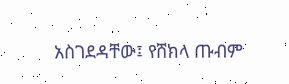አስገደዳቸው፤ የሸክላ ጡብም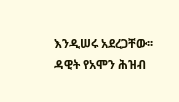እንዲሠሩ አደረጋቸው፡፡ ዳዊት የአሞን ሕዝብ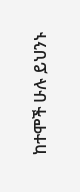ከተሞች ሁሉ ይህንኑ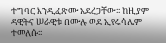ተግባር እንዲፈጽሙ አደረጋቸው፡፡ ከዚያም ዳዊትና ሠራዊቱ በሙሉ ወደ ኢየሩሳሌም ተመለሱ፡፡